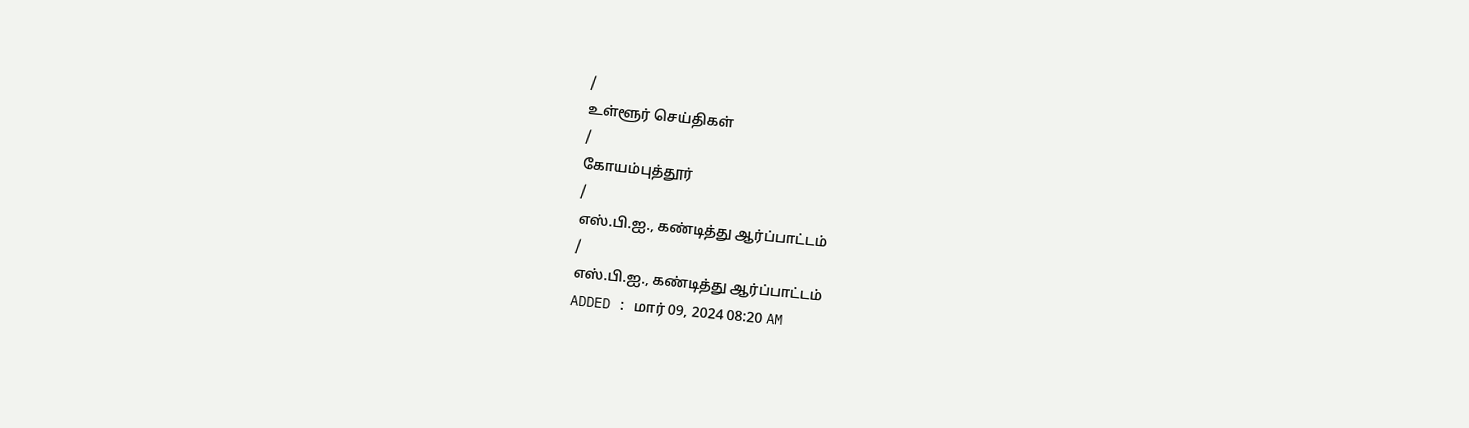/
உள்ளூர் செய்திகள்
/
கோயம்புத்தூர்
/
எஸ்.பி.ஐ., கண்டித்து ஆர்ப்பாட்டம்
/
எஸ்.பி.ஐ., கண்டித்து ஆர்ப்பாட்டம்
ADDED : மார் 09, 2024 08:20 AM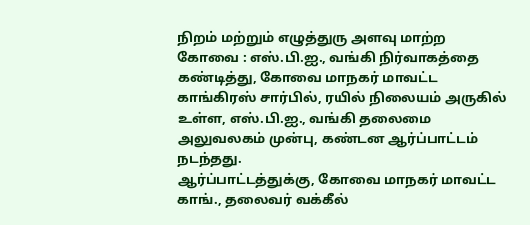நிறம் மற்றும் எழுத்துரு அளவு மாற்ற
கோவை : எஸ்.பி.ஐ., வங்கி நிர்வாகத்தை கண்டித்து, கோவை மாநகர் மாவட்ட காங்கிரஸ் சார்பில், ரயில் நிலையம் அருகில் உள்ள, எஸ்.பி.ஐ., வங்கி தலைமை அலுவலகம் முன்பு, கண்டன ஆர்ப்பாட்டம் நடந்தது.
ஆர்ப்பாட்டத்துக்கு, கோவை மாநகர் மாவட்ட காங்., தலைவர் வக்கீல்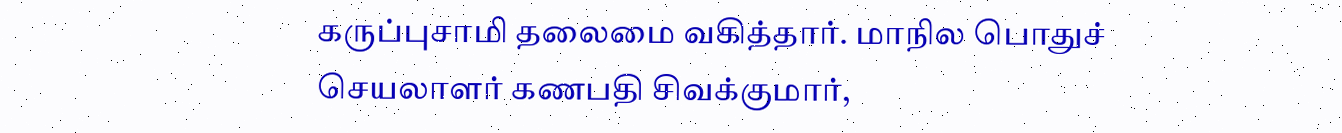கருப்புசாமி தலைமை வகித்தார். மாநில பொதுச் செயலாளர் கணபதி சிவக்குமார்,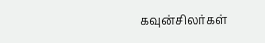கவுன்சிலர்கள்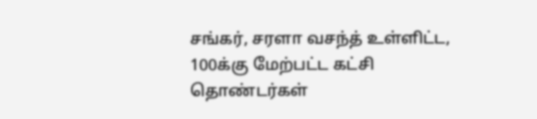சங்கர், சரளா வசந்த் உள்ளிட்ட, 100க்கு மேற்பட்ட கட்சி தொண்டர்கள்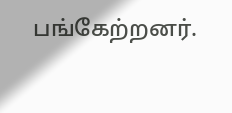பங்கேற்றனர்.